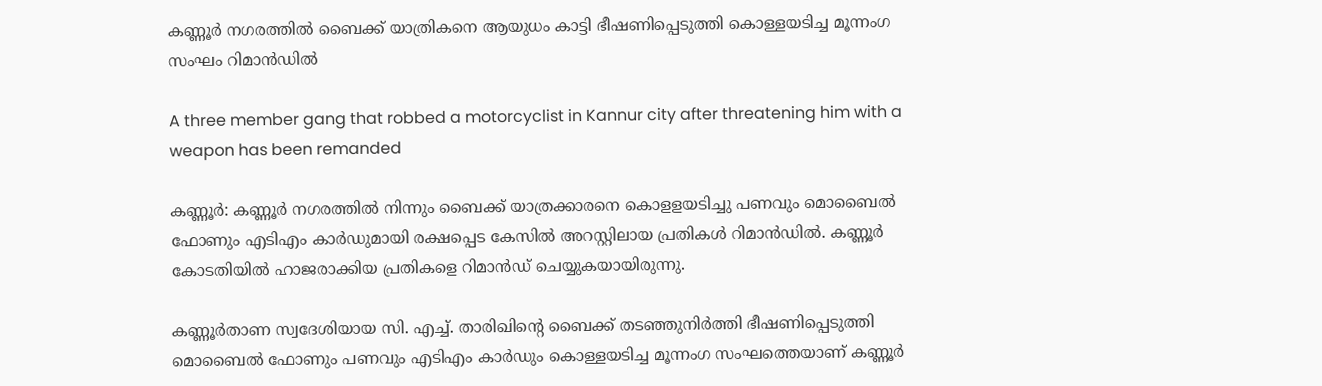കണ്ണൂർ നഗരത്തിൽ ബൈക്ക് യാത്രികനെ ആയുധം കാട്ടി ഭീഷണിപ്പെടുത്തി കൊള്ളയടിച്ച മൂന്നംഗ സംഘം റിമാൻഡിൽ

A three member gang that robbed a motorcyclist in Kannur city after threatening him with a weapon has been remanded

കണ്ണൂർ: കണ്ണൂർ നഗരത്തിൽ നിന്നും ബൈക്ക് യാത്രക്കാരനെ കൊളളയടിച്ചു പണവും മൊബൈൽ ഫോണും എടിഎം കാർഡുമായി രക്ഷപ്പെട കേസിൽ അറസ്റ്റിലായ പ്രതികൾ റിമാൻഡിൽ. കണ്ണൂർ കോടതിയിൽ ഹാജരാക്കിയ പ്രതികളെ റിമാൻഡ് ചെയ്യുകയായിരുന്നു.

കണ്ണൂർതാണ സ്വദേശിയായ സി. എച്ച്. താരിഖിന്റെ ബൈക്ക് തടഞ്ഞുനിർത്തി ഭീഷണിപ്പെടുത്തി മൊബൈൽ ഫോണും പണവും എടിഎം കാർഡും കൊള്ളയടിച്ച മൂന്നംഗ സംഘത്തെയാണ് കണ്ണൂർ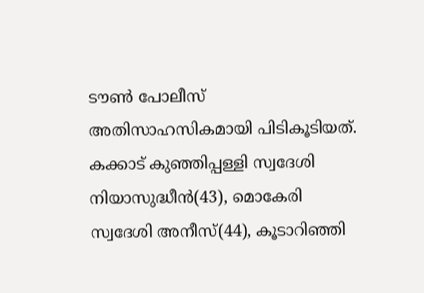ടൗൺ പോലീസ് അതിസാഹസികമായി പിടികൂടിയത്. കക്കാട് കുഞ്ഞിപ്പള്ളി സ്വദേശി നിയാസുദ്ധീൻ(43), മൊകേരി സ്വദേശി അനീസ്(44), കൂടാറിഞ്ഞി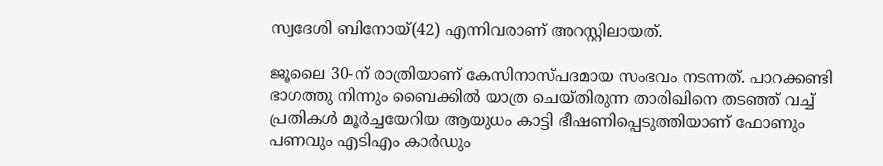സ്വദേശി ബിനോയ്(42) എന്നിവരാണ് അറസ്റ്റിലായത്.

ജൂലൈ 30-ന് രാത്രിയാണ് കേസിനാസ്പദമായ സംഭവം നടന്നത്. പാറക്കണ്ടി ഭാഗത്തു നിന്നും ബൈക്കിൽ യാത്ര ചെയ്തിരുന്ന താരിഖിനെ തടഞ്ഞ് വച്ച് പ്രതികൾ മൂർച്ചയേറിയ ആയുധം കാട്ടി ഭീഷണിപ്പെടുത്തിയാണ് ഫോണും പണവും എടിഎം കാർഡും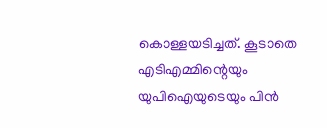കൊള്ളയടിച്ചത്. കൂടാതെ എടിഎമ്മിന്റെയും യുപിഐയുടെയും പിൻ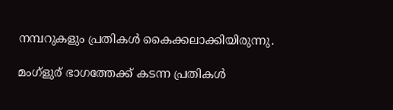നമ്പറുകളും പ്രതികൾ കൈക്കലാക്കിയിരുന്നു.

മംഗ്ളുര് ഭാഗത്തേക്ക് കടന്ന പ്രതികൾ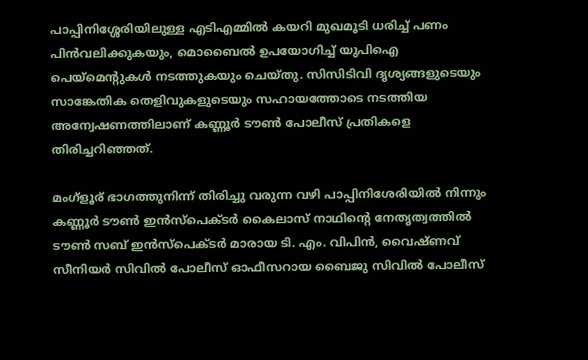പാപ്പിനിശ്ശേരിയിലുള്ള എടിഎമ്മിൽ കയറി മുഖമൂടി ധരിച്ച് പണം പിൻവലിക്കുകയും, മൊബൈൽ ഉപയോഗിച്ച് യുപിഐ പെയ്‌മെന്റുകൾ നടത്തുകയും ചെയ്തു. സിസിടിവി ദൃശ്യങ്ങളുടെയും സാങ്കേതിക തെളിവുകളുടെയും സഹായത്തോടെ നടത്തിയ അന്വേഷണത്തിലാണ് കണ്ണൂർ ടൗൺ പോലീസ് പ്രതികളെ തിരിച്ചറിഞ്ഞത്.

മംഗ്ളൂര് ഭാഗത്തുനിന്ന് തിരിച്ചു വരുന്ന വഴി പാപ്പിനിശേരിയിൽ നിന്നും കണ്ണൂർ ടൗൺ ഇൻസ്പെക്ടർ കൈലാസ് നാഥിന്റെ നേതൃത്വത്തിൽ ടൗൺ സബ് ഇൻസ്പെക്ടർ മാരായ ടി. എം. വിപിൻ, വൈഷ്ണവ് സീനിയർ സിവിൽ പോലീസ് ഓഫീസറായ ബൈജു സിവിൽ പോലീസ്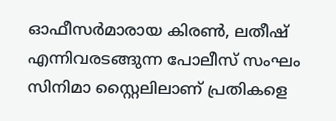ഓഫീസർമാരായ കിരൺ, ലതീഷ് എന്നിവരടങ്ങുന്ന പോലീസ് സംഘം സിനിമാ സ്റ്റൈലിലാണ് പ്രതികളെ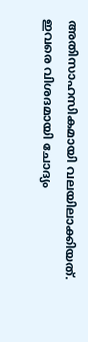അതിസാഹസികമായി വലയിലാക്കിയത്. ഇവരെ വിശദമായി ചോദ്യം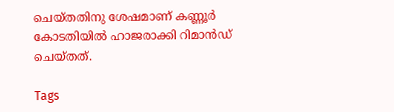ചെയ്തതിനു ശേഷമാണ് കണ്ണൂർ കോടതിയിൽ ഹാജരാക്കി റിമാൻഡ് ചെയ്തത്.

Tags